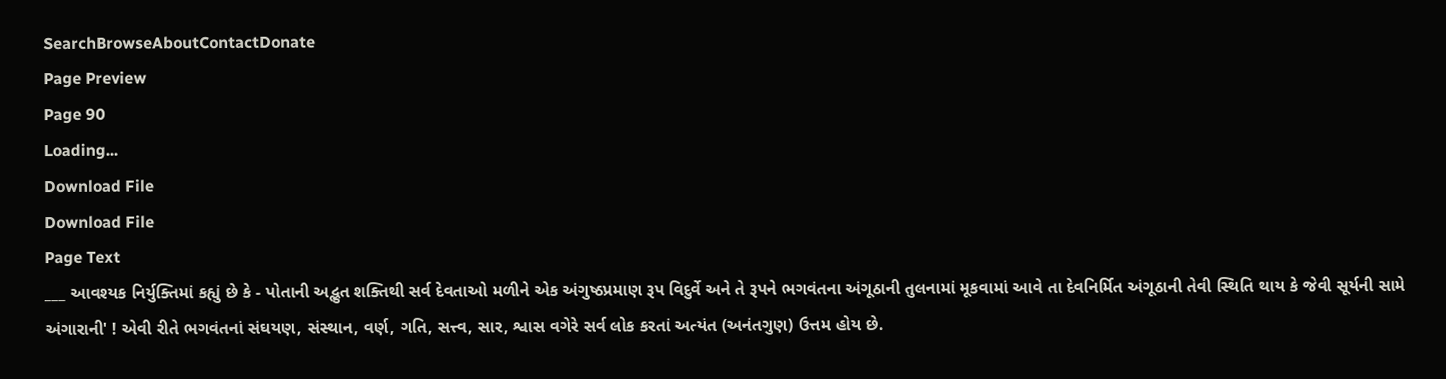SearchBrowseAboutContactDonate
Page Preview
Page 90
Loading...
Download File
Download File
Page Text
___ આવશ્યક નિર્યુક્તિમાં કહ્યું છે કે - પોતાની અદ્ભુત શક્તિથી સર્વ દેવતાઓ મળીને એક અંગુષ્ઠપ્રમાણ રૂપ વિદુર્વે અને તે રૂપને ભગવંતના અંગૂઠાની તુલનામાં મૂકવામાં આવે તા દેવનિર્મિત અંગૂઠાની તેવી સ્થિતિ થાય કે જેવી સૂર્યની સામે અંગારાની' ! એવી રીતે ભગવંતનાં સંઘયણ, સંસ્થાન, વર્ણ, ગતિ, સત્ત્વ, સાર, શ્વાસ વગેરે સર્વ લોક કરતાં અત્યંત (અનંતગુણ) ઉત્તમ હોય છે.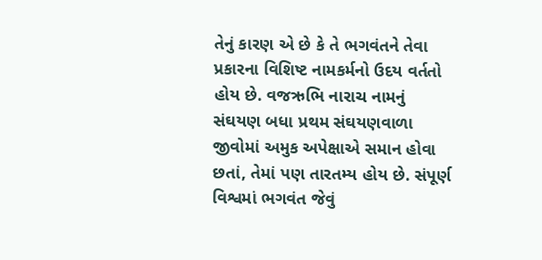તેનું કારણ એ છે કે તે ભગવંતને તેવા પ્રકારના વિશિષ્ટ નામકર્મનો ઉદય વર્તતો હોય છે. વજઋભિ નારાચ નામનું સંઘયણ બધા પ્રથમ સંઘયણવાળા જીવોમાં અમુક અપેક્ષાએ સમાન હોવા છતાં, તેમાં પણ તારતમ્ય હોય છે. સંપૂર્ણ વિશ્વમાં ભગવંત જેવું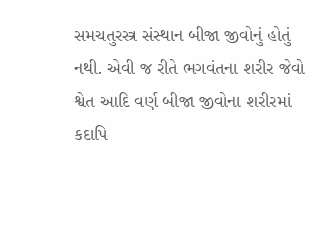સમચતુરસ્ત્ર સંસ્થાન બીજા જીવોનું હોતું નથી. એવી જ રીતે ભગવંતના શરીર જેવો શ્વેત આદિ વર્ણ બીજા જીવોના શરીરમાં કદાપિ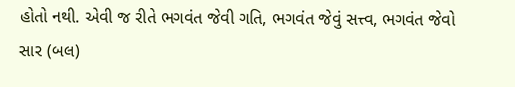હોતો નથી. એવી જ રીતે ભગવંત જેવી ગતિ, ભગવંત જેવું સત્ત્વ, ભગવંત જેવો સાર (બલ)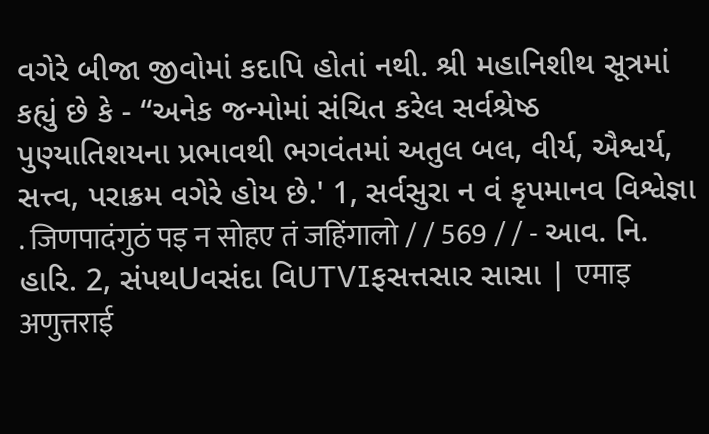વગેરે બીજા જીવોમાં કદાપિ હોતાં નથી. શ્રી મહાનિશીથ સૂત્રમાં કહ્યું છે કે - “અનેક જન્મોમાં સંચિત કરેલ સર્વશ્રેષ્ઠ પુણ્યાતિશયના પ્રભાવથી ભગવંતમાં અતુલ બલ, વીર્ય, ઐશ્વર્ય, સત્ત્વ, પરાક્રમ વગેરે હોય છે.' 1, સર્વસુરા ન વં કૃપમાનવ વિશ્વેજ્ઞા . जिणपादंगुठं पइ न सोहए तं जहिंगालो / / 569 / / - આવ. નિ. હારિ. 2, સંપથUવસંદા વિUTVIફસત્તસાર સાસા | एमाइ अणुत्तराई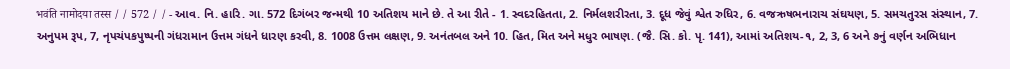भवंति नामोदया तस्स / / 572 / / - આવ. નિ. હારિ. ગા. 572 દિગંબર જન્મથી 10 અતિશય માને છે. તે આ રીતે - 1. સ્વદરહિતતા, 2. નિર્મલશરીરતા, 3. દૂધ જેવું શ્વેત રુધિર, 6. વજઋષભનારાચ સંઘયણ, 5. સમચતુરસ સંસ્થાન, 7. અનુપમ રૂપ, 7, નૃપચંપકપુષ્પની ગંધરામાન ઉત્તમ ગંધને ધારણ કરવી, 8. 1008 ઉત્તમ લક્ષણ, 9. અનંતબલ અને 10. હિત, મિત અને મધુર ભાષણ. (જૈ. સિ. કો. પૃ. 141), આમાં અતિશય-૧, 2, 3, 6 અને ૭નું વર્ણન અભિધાન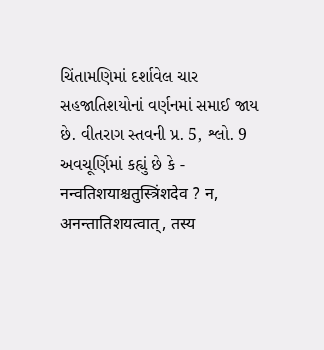ચિંતામણિમાં દર્શાવેલ ચાર સહજાતિશયોનાં વર્ણનમાં સમાઈ જાય છે. વીતરાગ સ્તવની પ્ર. 5, શ્લો. 9 અવચૂર્ણિમાં કહ્યું છે કે - नन्वतिशयाश्चतुस्त्रिंशदेव ? न, अनन्तातिशयत्वात्, तस्य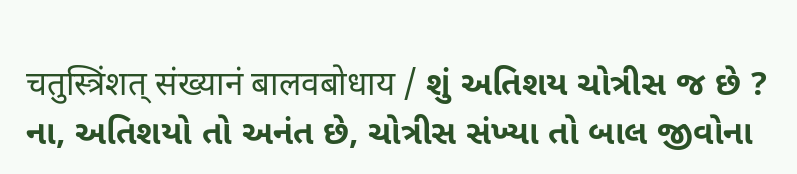चतुस्त्रिंशत् संख्यानं बालवबोधाय / શું અતિશય ચોત્રીસ જ છે ? ના, અતિશયો તો અનંત છે, ચોત્રીસ સંખ્યા તો બાલ જીવોના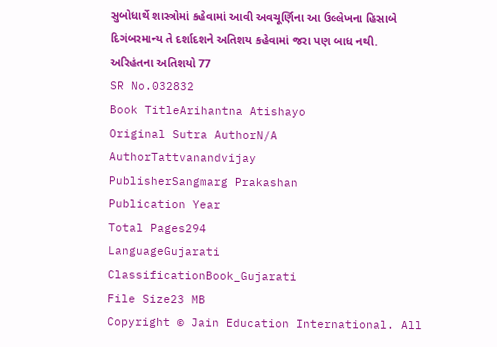સુબોધાર્થે શાસ્ત્રોમાં કહેવામાં આવી અવચૂર્ણિના આ ઉલ્લેખના હિસાબે દિગંબરમાન્ય તે દર્શાદશને અતિશય કહેવામાં જરા પણ બાધ નથી. અરિહંતના અતિશયો 77
SR No.032832
Book TitleArihantna Atishayo
Original Sutra AuthorN/A
AuthorTattvanandvijay
PublisherSangmarg Prakashan
Publication Year
Total Pages294
LanguageGujarati
ClassificationBook_Gujarati
File Size23 MB
Copyright © Jain Education International. All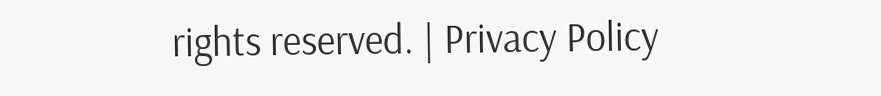rights reserved. | Privacy Policy